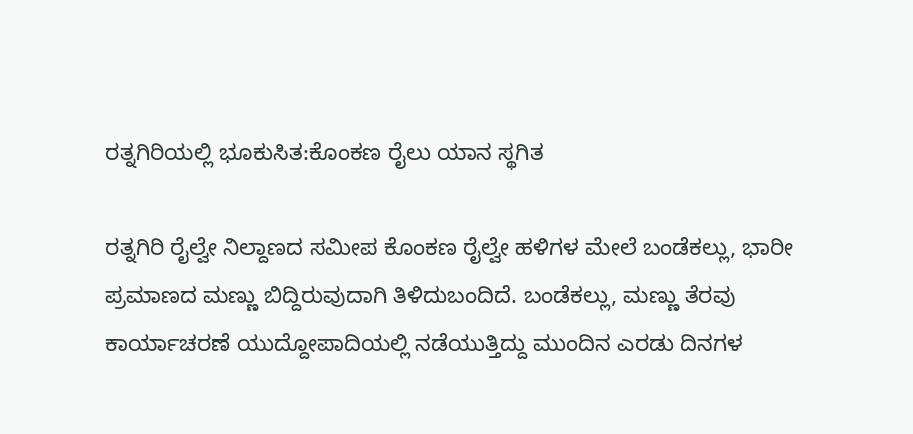ರತ್ನಗಿರಿಯಲ್ಲಿ ಭೂಕುಸಿತ:ಕೊಂಕಣ ರೈಲು ಯಾನ ಸ್ಥಗಿತ

ರತ್ನಗಿರಿ ರೈಲ್ವೇ ನಿಲ್ದಾಣದ ಸಮೀಪ ಕೊಂಕಣ ರೈಲ್ವೇ ಹಳಿಗಳ ಮೇಲೆ ಬಂಡೆಕಲ್ಲು, ಭಾರೀ ಪ್ರಮಾಣದ ಮಣ್ಣು ಬಿದ್ದಿರುವುದಾಗಿ ತಿಳಿದುಬಂದಿದೆ. ಬಂಡೆಕಲ್ಲು, ಮಣ್ಣು ತೆರವು ಕಾರ್ಯಾಚರಣೆ ಯುದ್ದೋಪಾದಿಯಲ್ಲಿ ನಡೆಯುತ್ತಿದ್ದು ಮುಂದಿನ ಎರಡು ದಿನಗಳ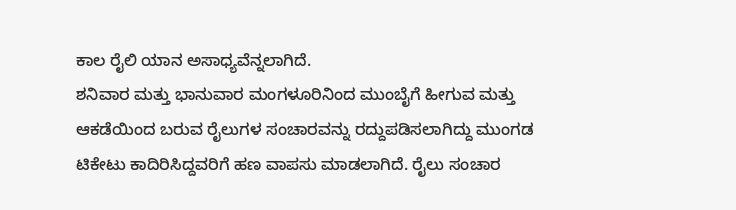ಕಾಲ ರೈಲಿ ಯಾನ ಅಸಾಧ್ಯವೆನ್ನಲಾಗಿದೆ.
ಶನಿವಾರ ಮತ್ತು ಭಾನುವಾರ ಮಂಗಳೂರಿನಿಂದ ಮುಂಬೈಗೆ ಹೀಗುವ ಮತ್ತು ಆಕಡೆಯಿಂದ ಬರುವ ರೈಲುಗಳ ಸಂಚಾರವನ್ನು ರದ್ದುಪಡಿಸಲಾಗಿದ್ದು ಮುಂಗಡ ಟಿಕೇಟು ಕಾದಿರಿಸಿದ್ದವರಿಗೆ ಹಣ ವಾಪಸು ಮಾಡಲಾಗಿದೆ. ರೈಲು ಸಂಚಾರ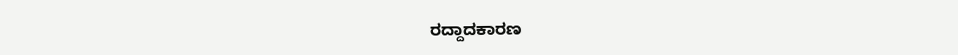ರದ್ದಾದಕಾರಣ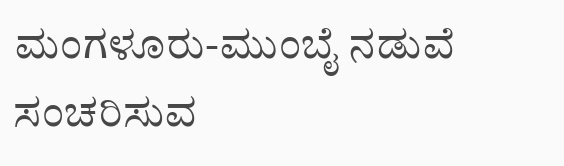ಮಂಗಳೂರು-ಮುಂಬೈ ನಡುವೆ ಸಂಚರಿಸುವ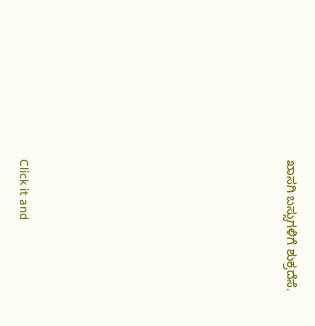ಖಾಸಗಿ ಬಸ್ಸುಗಳಿಗೆ ಶುಕ್ರದೆಸೆ.












Click it and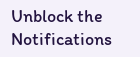Unblock the Notifications